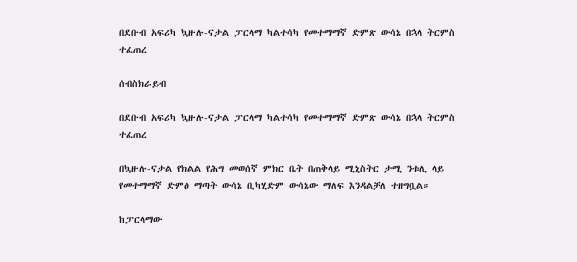በደቡብ አፍሪካ ኳዙሉ-ናታል ፓርላማ ካልተሳካ የመተማማኛ ድምጽ ውሳኔ በኋላ ትርምስ ተፈጠረ

ሰብስክራይብ

በደቡብ አፍሪካ ኳዙሉ-ናታል ፓርላማ ካልተሳካ የመተማማኛ ድምጽ ውሳኔ በኋላ ትርምስ ተፈጠረ

በኳዙሉ-ናታል የክልል የሕግ መወሰኛ ምክር ቤት በጠቅላይ ሚኒስትር ታሚ ንቱሊ ላይ የመተማማኛ ድምፅ ማጣት ውሳኔ ቢካሂድም ውሳኔው ማለፍ እንዳልቻለ ተዘግቧል።

ከፓርላማው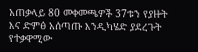አጠቃላይ 80 መቀመጫዎች 37ቱን የያዙት እና ድምፅ አሰጣጡ እንዲካሄድ ያደረጉት የተቃዋሚው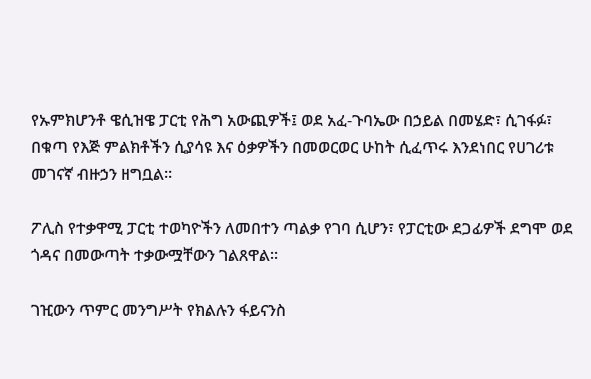የኡምክሆንቶ ዌሲዝዌ ፓርቲ የሕግ አውጪዎች፤ ወደ አፈ-ጉባኤው በኃይል በመሄድ፣ ሲገፋፉ፣ በቁጣ የእጅ ምልክቶችን ሲያሳዩ እና ዕቃዎችን በመወርወር ሁከት ሲፈጥሩ እንደነበር የሀገሪቱ መገናኛ ብዙኃን ዘግቧል።

ፖሊስ የተቃዋሚ ፓርቲ ተወካዮችን ለመበተን ጣልቃ የገባ ሲሆን፣ የፓርቲው ደጋፊዎች ደግሞ ወደ ጎዳና በመውጣት ተቃውሟቸውን ገልጸዋል።

ገዢውን ጥምር መንግሥት የክልሉን ፋይናንስ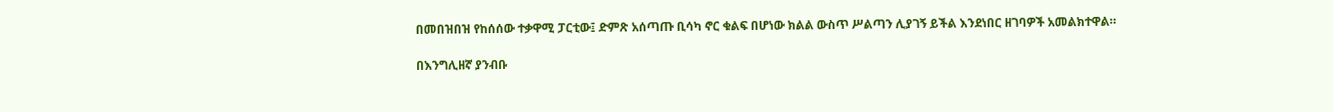በመበዝበዝ የከሰሰው ተቃዋሚ ፓርቲው፤ ድምጽ አሰጣጡ ቢሳካ ኖር ቁልፍ በሆነው ክልል ውስጥ ሥልጣን ሊያገኝ ይችል እንደነበር ዘገባዎች አመልክተዋል።

በእንግሊዘኛ ያንብቡ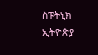ስፑትኒክ ኢትዮጵያ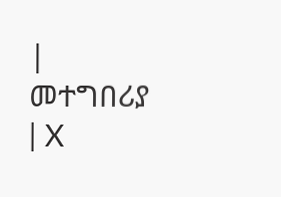| መተግበሪያ | X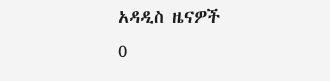አዳዲስ ዜናዎች
0